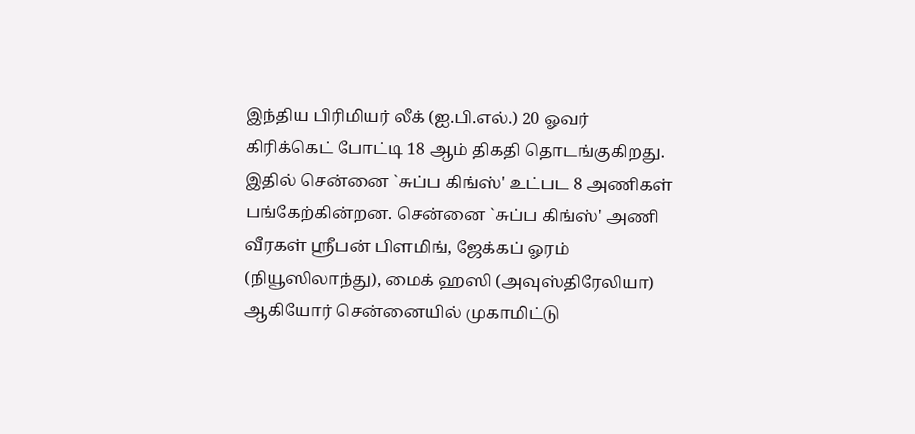இந்திய பிரிமியர் லீக் (ஐ.பி.எல்.) 20 ஓவர் கிரிக்கெட் போட்டி 18 ஆம் திகதி தொடங்குகிறது. இதில் சென்னை `சுப்ப கிங்ஸ்' உட்பட 8 அணிகள் பங்கேற்கின்றன. சென்னை `சுப்ப கிங்ஸ்' அணி வீரகள் ஸ்ரீபன் பிளமிங், ஜேக்கப் ஓரம் (நியூஸிலாந்து), மைக் ஹஸி (அவுஸ்திரேலியா) ஆகியோர் சென்னையில் முகாமிட்டு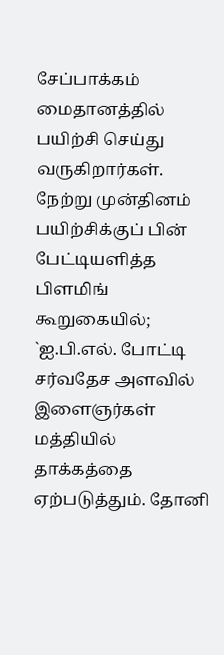சேப்பாக்கம் மைதானத்தில் பயிற்சி செய்து வருகிறார்கள்.
நேற்று முன்தினம் பயிற்சிக்குப் பின் பேட்டியளித்த பிளமிங் கூறுகையில்; `ஐ.பி.எல். போட்டி சர்வதேச அளவில் இளைஞர்கள் மத்தியில் தாக்கத்தை ஏற்படுத்தும். தோனி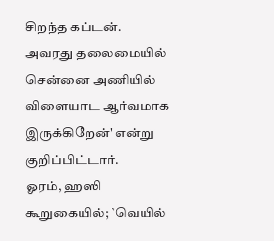சிறந்த கப்டன். அவரது தலைமையில் சென்னை அணியில் விளையாட ஆர்வமாக இருக்கிறேன்' என்று குறிப்பிட்டார்.
ஓரம், ஹஸி கூறுகையில்; `வெயில்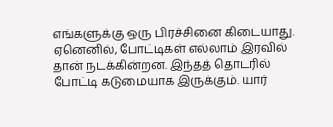எங்களுக்கு ஒரு பிரச்சினை கிடையாது. ஏனெனில், போட்டிகள் எல்லாம் இரவில் தான் நடக்கின்றன. இந்தத் தொடரில் போட்டி கடுமையாக இருக்கும். யார்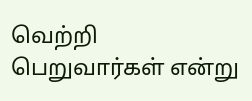வெற்றி பெறுவார்கள் என்று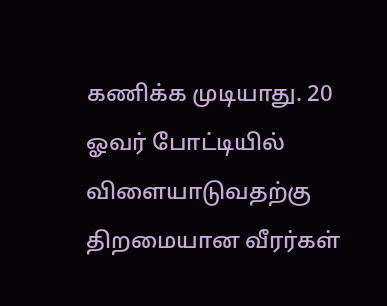கணிக்க முடியாது. 20 ஓவர் போட்டியில் விளையாடுவதற்கு திறமையான வீரர்கள்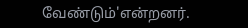வேண்டும்'என்றனர்.